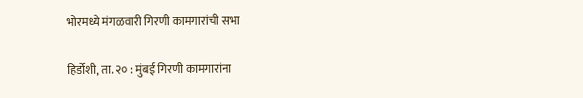भोरमध्ये मंगळवारी गिरणी कामगारांची सभा

हिर्डोशी, ता. २० : मुंबई गिरणी कामगारांना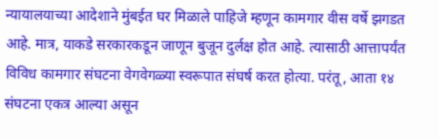न्यायालयाच्या आदेशाने मुंबईत घर मिळाले पाहिजे म्हणून कामगार वीस वर्षे झगडत आहे. मात्र, याकडे सरकारकडून जाणून बुजून दुर्लक्ष होत आहे. त्यासाठी आत्तापर्यंत विविध कामगार संघटना वेगवेगळ्या स्वरूपात संघर्ष करत होत्या. परंतू, आता १४ संघटना एकत्र आल्या असून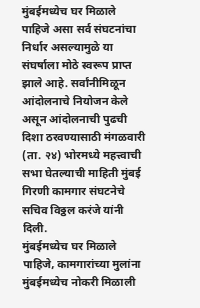मुंबईमध्येच घर मिळाले पाहिजे असा सर्व संघटनांचा निर्धार असल्यामुळे या संघर्षाला मोठे स्वरूप प्राप्त झाले आहे. सर्वांनीमिळून आंदोलनाचे नियोजन केले असून आंदोलनाची पुढची दिशा ठरवण्यासाठी मंगळवारी (ता. २४) भोरमध्ये महत्त्वाची सभा घेतल्याची माहिती मुंबई गिरणी कामगार संघटनेचे सचिव विठ्ठल करंजे यांनी दिली.
मुंबईमध्येच घर मिळाले पाहिजे, कामगारांच्या मुलांना मुंबईमध्येच नोकरी मिळाली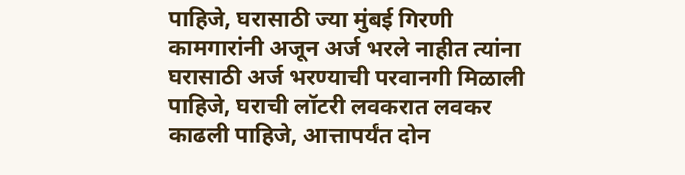पाहिजे, घरासाठी ज्या मुंबई गिरणी कामगारांनी अजून अर्ज भरले नाहीत त्यांना घरासाठी अर्ज भरण्याची परवानगी मिळाली पाहिजे, घराची लॉटरी लवकरात लवकर काढली पाहिजे, आत्तापर्यंत दोन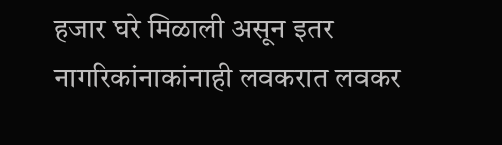हजार घरे मिळाली असून इतर नागरिकांनाकांनाही लवकरात लवकर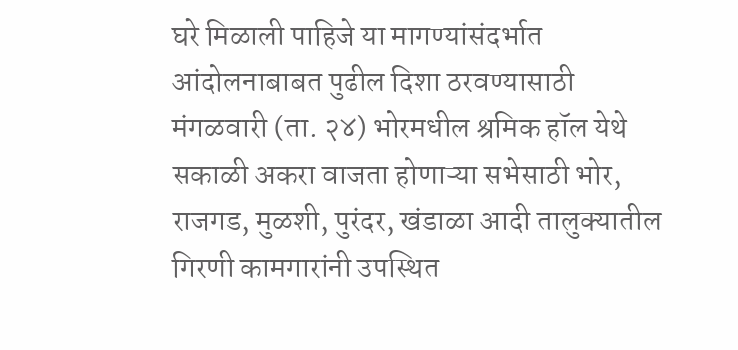घरे मिळाली पाहिजे या मागण्यांसंदर्भात आंदोलनाबाबत पुढील दिशा ठरवण्यासाठी मंगळवारी (ता. २४) भोरमधील श्रमिक हॉल येथे सकाळी अकरा वाजता होणाऱ्या सभेसाठी भोर, राजगड, मुळशी, पुरंदर, खंडाळा आदी तालुक्यातील गिरणी कामगारांनी उपस्थित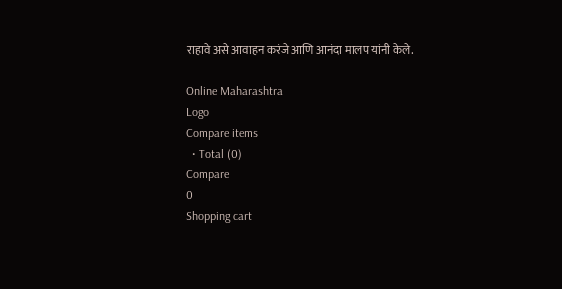राहावे असे आवाहन करंजे आणि आनंदा मालप यांनी केले.

Online Maharashtra
Logo
Compare items
  • Total (0)
Compare
0
Shopping cart